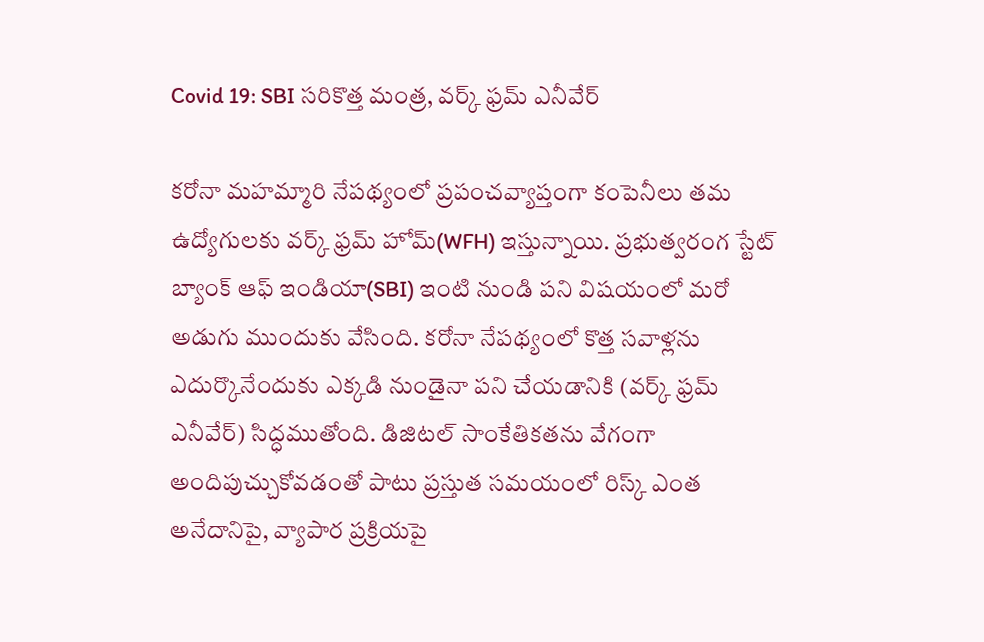Covid 19: SBI సరికొత్త మంత్ర, వర్క్ ఫ్రమ్ ఎనీవేర్

కరోనా మహమ్మారి నేపథ్యంలో ప్రపంచవ్యాప్తంగా కంపెనీలు తమ ఉద్యోగులకు వర్క్ ఫ్రమ్ హోమ్(WFH) ఇస్తున్నాయి. ప్రభుత్వరంగ స్టేట్ బ్యాంక్ ఆఫ్ ఇండియా(SBI) ఇంటి నుండి పని విషయంలో మరో అడుగు ముందుకు వేసింది. కరోనా నేపథ్యంలో కొత్త సవాళ్లను ఎదుర్కొనేందుకు ఎక్కడి నుండైనా పని చేయడానికి (వర్క్ ఫ్రమ్ ఎనీవేర్) సిద్ధముతోంది. డిజిటల్ సాంకేతికతను వేగంగా అందిపుచ్చుకోవడంతో పాటు ప్రస్తుత సమయంలో రిస్క్ ఎంత అనేదానిపై, వ్యాపార ప్రక్రియపై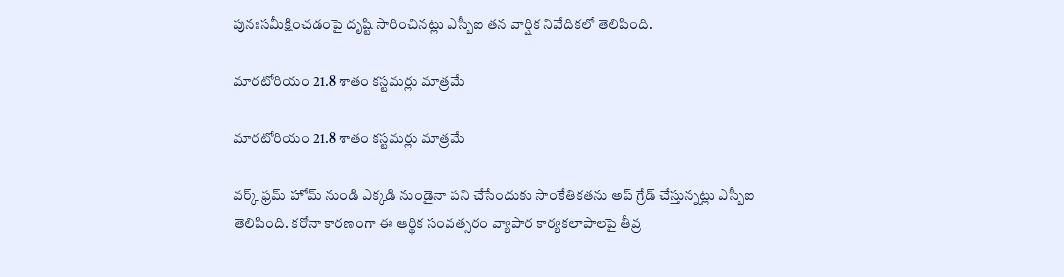పునఃసమీక్షించడంపై దృష్టి సారించినట్లు ఎస్బీఐ తన వార్షిక నివేదికలో తెలిపింది.

మారటోరియం 21.8 శాతం కస్టమర్లు మాత్రమే

మారటోరియం 21.8 శాతం కస్టమర్లు మాత్రమే

వర్క్ ఫ్రమ్ హోమ్ నుండి ఎక్కడి నుండైనా పని చేసేందుకు సాంకేతికతను అప్ గ్రేడ్ చేస్తున్నట్లు ఎస్బీఐ తెలిపింది. కరోనా కారణంగా ఈ ఆర్థిక సంవత్సరం వ్యాపార కార్యకలాపాలపై తీవ్ర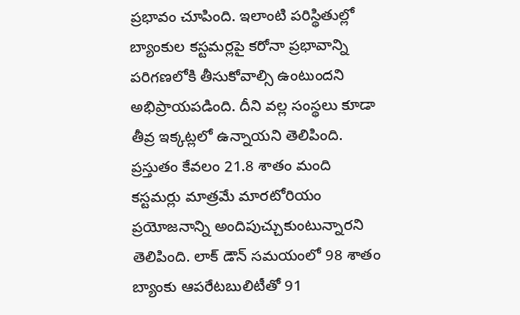ప్రభావం చూపింది. ఇలాంటి పరిస్థితుల్లో బ్యాంకుల కస్టమర్లపై కరోనా ప్రభావాన్ని పరిగణలోకి తీసుకోవాల్సి ఉంటుందని అభిప్రాయపడింది. దీని వల్ల సంస్థలు కూడా తీవ్ర ఇక్కట్లలో ఉన్నాయని తెలిపింది. ప్రస్తుతం కేవలం 21.8 శాతం మంది కస్టమర్లు మాత్రమే మారటోరియం ప్రయోజనాన్ని అందిపుచ్చుకుంటున్నారని తెలిపింది. లాక్ డౌన్ సమయంలో 98 శాతం బ్యాంకు ఆపరేటబులిటీతో 91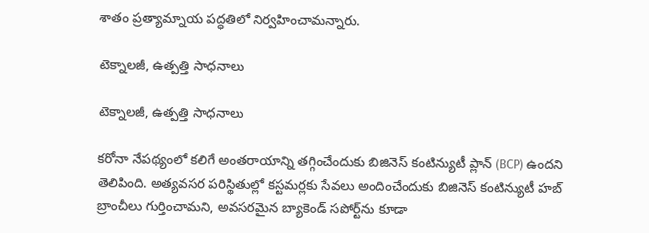శాతం ప్రత్యామ్నాయ పద్ధతిలో నిర్వహించామన్నారు.

టెక్నాలజీ, ఉత్పత్తి సాధనాలు

టెక్నాలజీ, ఉత్పత్తి సాధనాలు

కరోనా నేపథ్యంలో కలిగే అంతరాయాన్ని తగ్గించేందుకు బిజినెస్ కంటిన్యుటీ ప్లాన్ (BCP) ఉందని తెలిపింది. అత్యవసర పరిస్థితుల్లో కస్టమర్లకు సేవలు అందించేందుకు బిజినెస్ కంటిన్యుటీ హబ్ బ్రాంచీలు గుర్తించామని, అవసరమైన బ్యాకెండ్ సపోర్ట్‌ను కూడా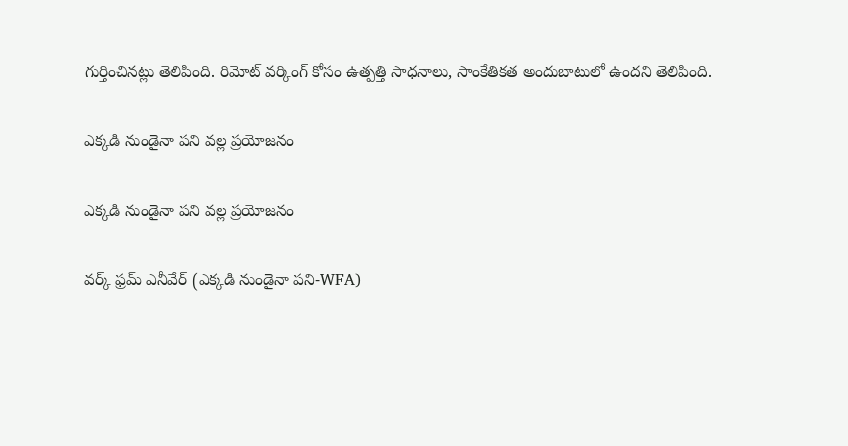గుర్తించినట్లు తెలిపింది. రిమోట్ వర్కింగ్ కోసం ఉత్పత్తి సాధనాలు, సాంకేతికత అందుబాటులో ఉందని తెలిపింది.

ఎక్కడి నుండైనా పని వల్ల ప్రయోజనం

ఎక్కడి నుండైనా పని వల్ల ప్రయోజనం

వర్క్ ఫ్రమ్ ఎనీవేర్ (ఎక్కడి నుండైనా పని-WFA)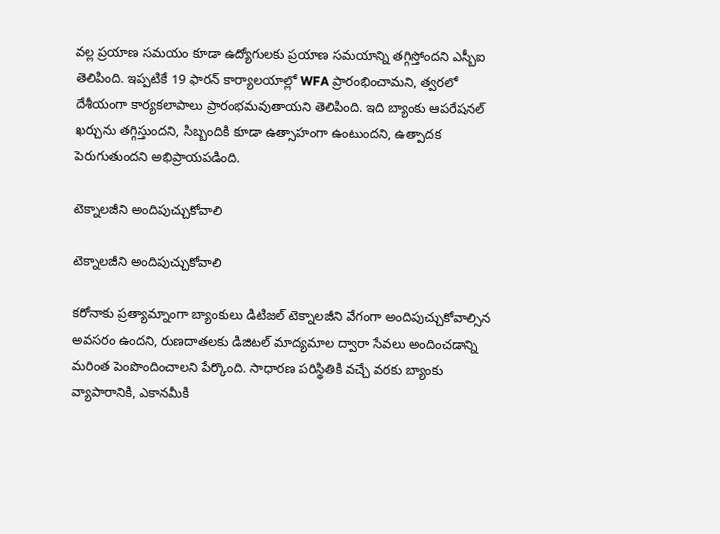వల్ల ప్రయాణ సమయం కూడా ఉద్యోగులకు ప్రయాణ సమయాన్ని తగ్గిస్తోందని ఎస్బీఐ తెలిపింది. ఇప్పటికే 19 ఫారన్ కార్యాలయాల్లో WFA ప్రారంభించామని, త్వరలో దేశీయంగా కార్యకలాపాలు ప్రారంభమవుతాయని తెలిపింది. ఇది బ్యాంకు ఆపరేషనల్ ఖర్చును తగ్గిస్తుందని, సిబ్బందికి కూడా ఉత్సాహంగా ఉంటుందని, ఉత్పాదక పెరుగుతుందని అభిప్రాయపడింది.

టెక్నాలజీని అందిపుచ్చుకోవాలి

టెక్నాలజీని అందిపుచ్చుకోవాలి

కరోనాకు ప్రత్యామ్నాంగా బ్యాంకులు డిటిజల్ టెక్నాలజీని వేగంగా అందిపుచ్చుకోవాల్సిన అవసరం ఉందని, రుణదాతలకు డిజిటల్ మాద్యమాల ద్వారా సేవలు అందించడాన్ని మరింత పెంపొందించాలని పేర్కొంది. సాధారణ పరిస్థితికి వచ్చే వరకు బ్యాంకు వ్యాపారానికి, ఎకానమీకి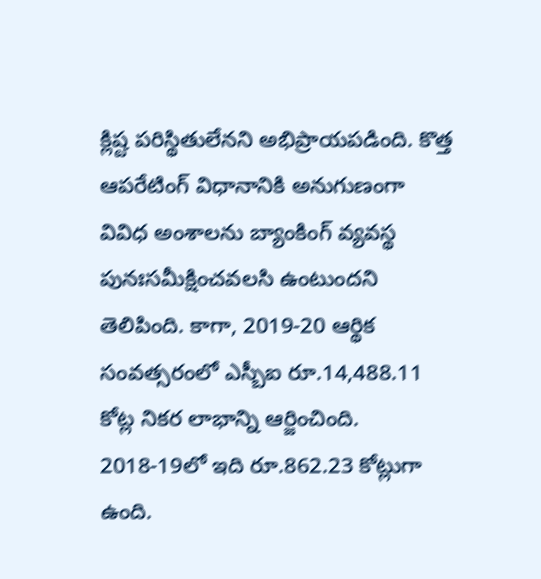క్లిష్ట పరిస్థితులేనని అభిప్రాయపడింది. కొత్త ఆపరేటింగ్ విధానానికి అనుగుణంగా వివిధ అంశాలను బ్యాంకింగ్ వ్యవస్థ పునఃసమీక్షించవలసి ఉంటుందని తెలిపింది. కాగా, 2019-20 ఆర్థిక సంవత్సరంలో ఎస్బీఐ రూ.14,488.11 కోట్ల నికర లాభాన్ని ఆర్జించింది. 2018-19లో ఇది రూ.862.23 కోట్లుగా ఉంది.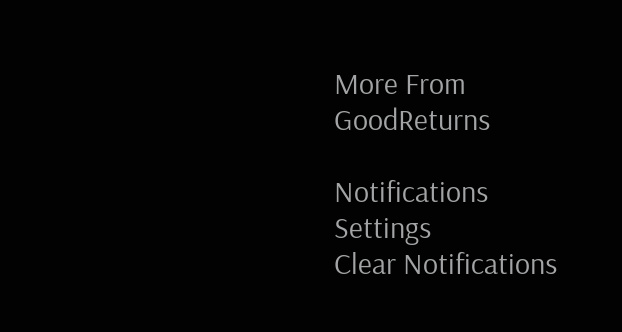More From GoodReturns

Notifications
Settings
Clear Notifications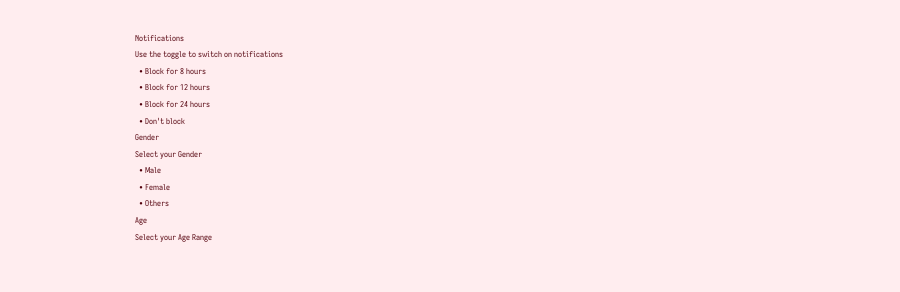Notifications
Use the toggle to switch on notifications
  • Block for 8 hours
  • Block for 12 hours
  • Block for 24 hours
  • Don't block
Gender
Select your Gender
  • Male
  • Female
  • Others
Age
Select your Age Range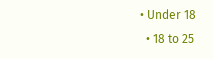• Under 18
  • 18 to 25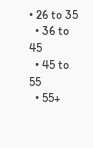• 26 to 35
  • 36 to 45
  • 45 to 55
  • 55+